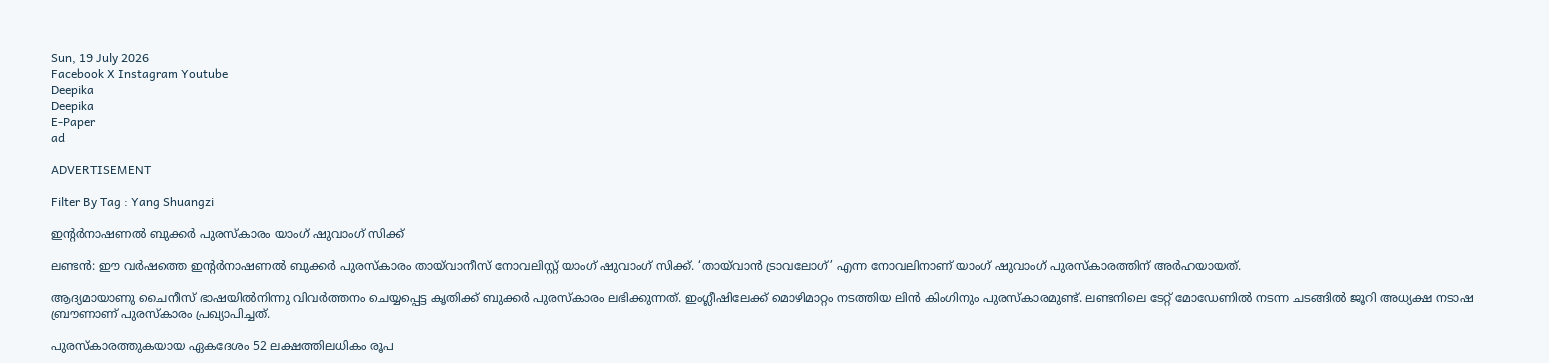Sun, 19 July 2026
Facebook X Instagram Youtube
Deepika
Deepika
E-Paper
ad

ADVERTISEMENT

Filter By Tag : Yang Shuangzi

ഇന്‍റർനാഷണൽ ബുക്കർ പുരസ്കാരം യാംഗ് ഷുവാംഗ് സിക്ക്

ലണ്ടന്‍: ഈ വർഷത്തെ ഇന്‍റര്‍നാഷണല്‍ ബുക്കര്‍ പുരസ്‌കാരം തായ്‌വാനീസ് നോവലിസ്റ്റ് യാംഗ് ഷുവാംഗ് സിക്ക്. ‘തായ്‌വാന്‍ ട്രാവലോഗ്’ എന്ന നോവലിനാണ് യാംഗ് ഷുവാംഗ് പുരസ്കാരത്തിന് അർഹയായത്.

ആദ്യമായാണു ചൈനീസ് ഭാഷയില്‍നിന്നു വിവര്‍ത്തനം ചെയ്യപ്പെട്ട കൃതിക്ക് ബുക്കർ പുരസ്കാരം ലഭിക്കുന്നത്. ഇംഗ്ലീഷിലേക്ക് മൊഴിമാറ്റം നടത്തിയ ലിന്‍ കിംഗിനും പുരസ്കാരമുണ്ട്. ലണ്ടനിലെ ടേറ്റ് മോഡേണില്‍ നടന്ന ചടങ്ങില്‍ ജൂറി അധ്യക്ഷ നടാഷ ബ്രൗണാണ് പുരസ്‌കാരം പ്രഖ്യാപിച്ചത്.

പുരസ്‌കാരത്തുകയായ ഏകദേശം 52 ലക്ഷത്തിലധികം രൂപ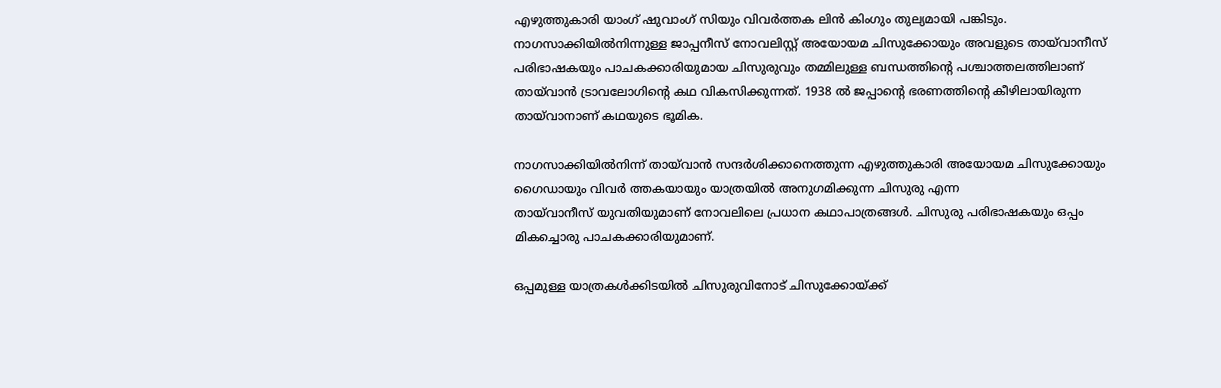എഴുത്തുകാരി യാംഗ് ഷുവാംഗ് സിയും വിവര്‍ത്തക ലിന്‍ കിംഗും തുല്യമായി പങ്കിടും. നാഗസാക്കിയില്‍നിന്നുള്ള ജാപ്പനീസ് നോവലിസ്റ്റ് അയോയമ ചിസുക്കോയും അവളുടെ തായ്‌വാനീസ് പരിഭാഷകയും പാചകക്കാരിയുമായ ചിസുരുവും തമ്മിലുള്ള ബന്ധത്തിന്‍റെ പശ്ചാത്തലത്തിലാണ് തായ്‌വാൻ ട്രാവലോഗിന്‍റെ കഥ വികസിക്കുന്നത്. 1938 ൽ ജപ്പാന്‍റെ ഭരണത്തിന്‍റെ കീഴിലായിരുന്ന തായ്‌വാനാണ് കഥയുടെ ഭൂമിക.

നാഗസാക്കിയില്‍നിന്ന് തായ്‌വാൻ സന്ദർശിക്കാനെത്തുന്ന എഴുത്തുകാരി അയോയമ ചിസുക്കോയും ഗൈഡായും വിവർ ത്തകയായും യാത്രയിൽ അനുഗമിക്കുന്ന ചിസുരു എന്ന തായ്‌വാനീസ് ‍യുവതിയുമാണ് നോവലിലെ പ്രധാന കഥാപാത്രങ്ങൾ. ചിസുരു പരിഭാഷകയും ഒപ്പം മികച്ചൊരു പാചകക്കാരിയുമാണ്.

ഒപ്പമുള്ള യാത്രകള്‍ക്കിടയില്‍ ചിസുരുവിനോട് ചിസുക്കോയ്ക്ക്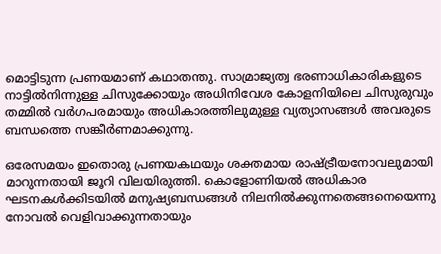മൊട്ടിടുന്ന പ്രണയമാണ് കഥാതന്തു. സാമ്രാജ്യത്വ ഭരണാധികാരികളുടെ നാട്ടില്‍നിന്നുള്ള ചിസുക്കോയും അധിനിവേശ കോളനിയിലെ ചിസുരുവും തമ്മിൽ വര്‍ഗപരമായും അധികാരത്തിലുമുള്ള വ്യത്യാസങ്ങള്‍ അവരുടെ ബന്ധത്തെ സങ്കീര്‍ണമാക്കുന്നു.

ഒരേസമയം ഇതൊരു പ്രണയകഥയും ശക്തമായ രാഷ്‌ട്രീയനോവലുമായി മാറുന്നതായി ജൂറി വിലയിരുത്തി. കൊളോണിയല്‍ അധികാര ഘടനകള്‍ക്കിടയില്‍ മനുഷ്യബന്ധങ്ങള്‍ നിലനിൽക്കുന്നതെങ്ങനെയെന്നു നോവൽ വെളിവാക്കുന്നതായും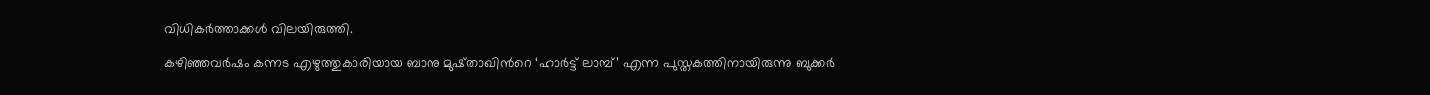വിധികര്‍ത്താക്കള്‍ വിലയിരുത്തി.

കഴിഞ്ഞവര്‍ഷം കന്നട എഴുത്തുകാരിയായ ബാനു മുഷ്താഖിന്‍റെ ‘ഹാര്‍ട്ട് ലാമ്പ്’ എന്ന പുസ്തകത്തിനായിരുന്നു ബുക്കർ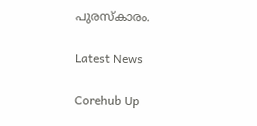പുരസ്‌കാരം.

Latest News

Corehub Up